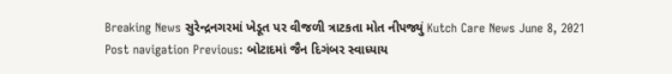Breaking News સુરેન્દ્રનગરમાં ખેડૂત પર વીજળી ત્રાટકતા મોત નીપજ્યું Kutch Care News June 8, 2021 Post navigation Previous: બોટાદમાં જૈન દિગંબર સ્વાધ્યાય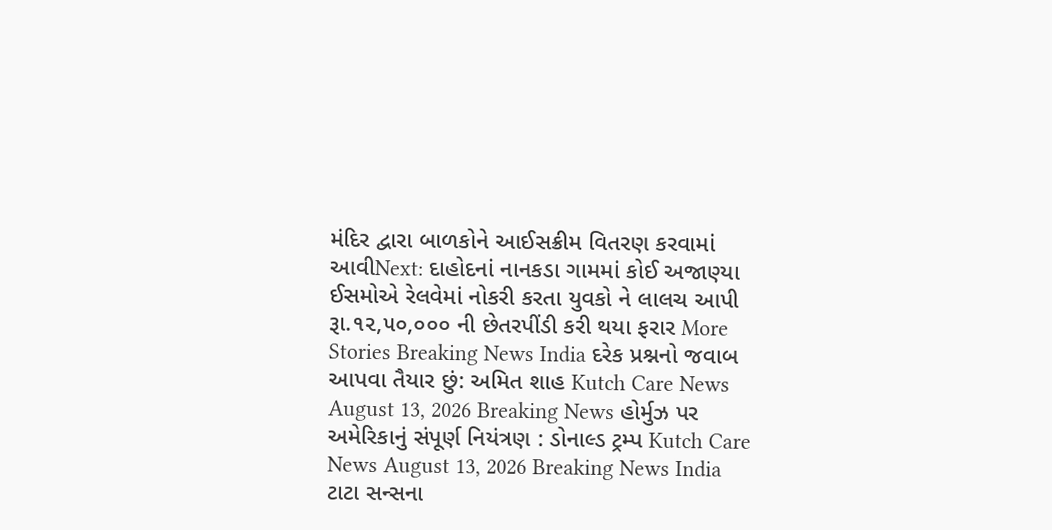મંદિર દ્વારા બાળકોને આઈસક્રીમ વિતરણ કરવામાં આવીNext: દાહોદનાં નાનકડા ગામમાં કોઈ અજાણ્યા ઈસમોએ રેલવેમાં નોકરી કરતા યુવકો ને લાલચ આપી રૂા.૧૨,૫૦,૦૦૦ ની છેતરપીંડી કરી થયા ફરાર More Stories Breaking News India દરેક પ્રશ્નનો જવાબ આપવા તૈયાર છું: અમિત શાહ Kutch Care News August 13, 2026 Breaking News હોર્મુઝ પર અમેરિકાનું સંપૂર્ણ નિયંત્રણ : ડોનાલ્ડ ટ્રમ્પ Kutch Care News August 13, 2026 Breaking News India ટાટા સન્સના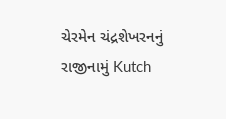ચેરમેન ચંદ્રશેખરનનું રાજીનામું Kutch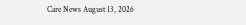Care News August 13, 2026